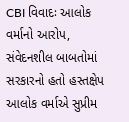CBI વિવાદઃ આલોક વર્માનો આરોપ, સંવેદનશીલ બાબતોમાં સરકારનો હતો હસ્તક્ષેપ
આલોક વર્માએ સુપ્રીમ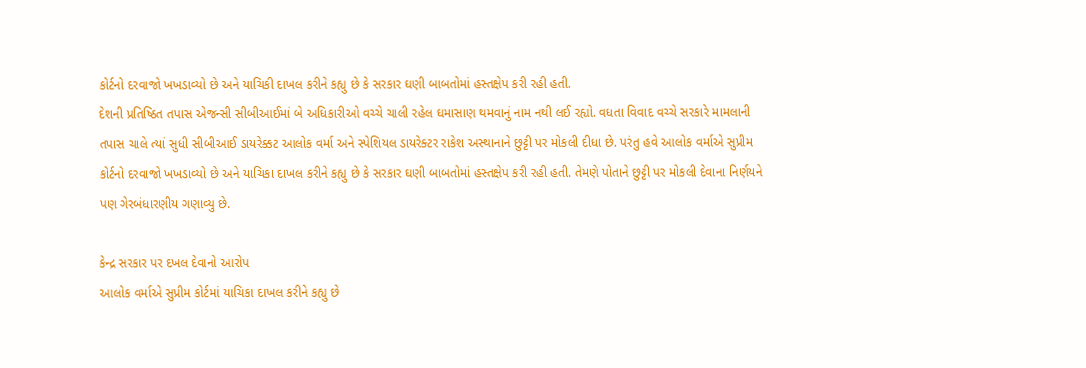કોર્ટનો દરવાજો ખખડાવ્યો છે અને યાચિકી દાખલ કરીને કહ્યુ છે કે સરકાર ઘણી બાબતોમાં હસ્તક્ષેપ કરી રહી હતી.
દેશની પ્રતિષ્ઠિત તપાસ એજન્સી સીબીઆઈમાં બે અધિકારીઓ વચ્ચે ચાલી રહેલ ઘમાસાણ થમવાનું નામ નથી લઈ રહ્યો. વધતા વિવાદ વચ્ચે સરકારે મામલાની તપાસ ચાલે ત્યાં સુધી સીબીઆઈ ડાયરેક્કટ આલોક વર્મા અને સ્પેશિયલ ડાયરેક્ટર રાકેશ અસ્થાનાને છુટ્ટી પર મોકલી દીધા છે. પરંતુ હવે આલોક વર્માએ સુપ્રીમ કોર્ટનો દરવાજો ખખડાવ્યો છે અને યાચિકા દાખલ કરીને કહ્યુ છે કે સરકાર ઘણી બાબતોમાં હસ્તક્ષેપ કરી રહી હતી. તેમણે પોતાને છુટ્ટી પર મોકલી દેવાના નિર્ણયને પણ ગેરબંધારણીય ગણાવ્યુ છે.

કેન્દ્ર સરકાર પર દખલ દેવાનો આરોપ
આલોક વર્માએ સુપ્રીમ કોર્ટમાં યાચિકા દાખલ કરીને કહ્યુ છે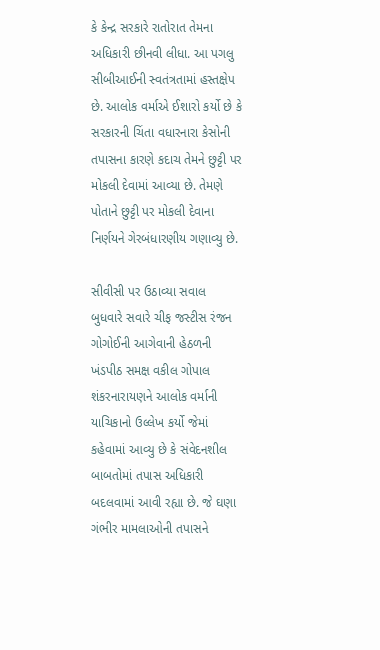કે કેન્દ્ર સરકારે રાતોરાત તેમના અધિકારી છીનવી લીધા. આ પગલુ સીબીઆઈની સ્વતંત્રતામાં હસ્તક્ષેપ છે. આલોક વર્માએ ઈશારો કર્યો છે કે સરકારની ચિંતા વધારનારા કેસોની તપાસના કારણે કદાચ તેમને છુટ્ટી પર મોકલી દેવામાં આવ્યા છે. તેમણે પોતાને છુટ્ટી પર મોકલી દેવાના નિર્ણયને ગેરબંધારણીય ગણાવ્યુ છે.

સીવીસી પર ઉઠાવ્યા સવાલ
બુધવારે સવારે ચીફ જસ્ટીસ રંજન ગોગોઈની આગેવાની હેઠળની ખંડપીઠ સમક્ષ વકીલ ગોપાલ શંકરનારાયણને આલોક વર્માની યાચિકાનો ઉલ્લેખ કર્યો જેમાં કહેવામાં આવ્યુ છે કે સંવેદનશીલ બાબતોમાં તપાસ અધિકારી બદલવામાં આવી રહ્યા છે. જે ઘણા ગંભીર મામલાઓની તપાસને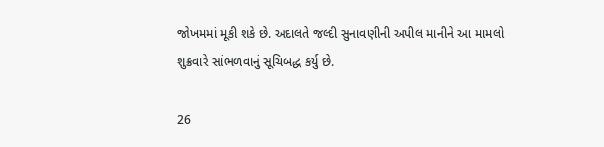જોખમમાં મૂકી શકે છે. અદાલતે જલ્દી સુનાવણીની અપીલ માનીને આ મામલો શુક્રવારે સાંભળવાનું સૂચિબદ્ધ કર્યુ છે.

26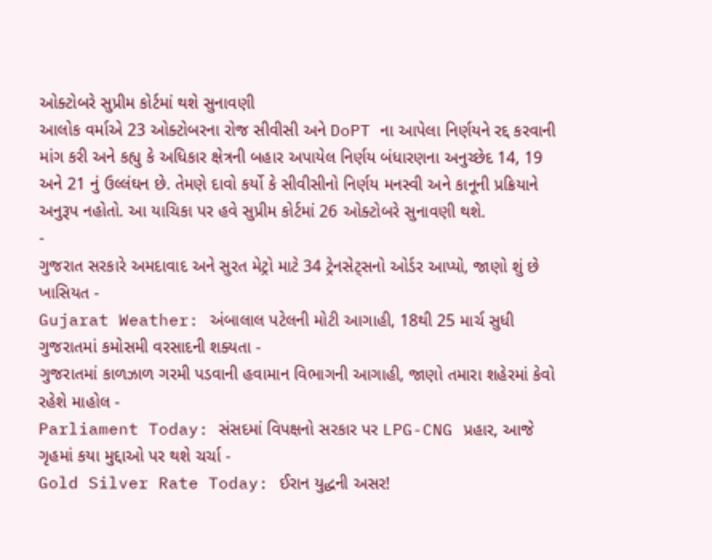ઓક્ટોબરે સુપ્રીમ કોર્ટમાં થશે સુનાવણી
આલોક વર્માએ 23 ઓક્ટોબરના રોજ સીવીસી અને DoPT ના આપેલા નિર્ણયને રદ્દ કરવાની માંગ કરી અને કહ્યુ કે અધિકાર ક્ષેત્રની બહાર અપાયેલ નિર્ણય બંધારણના અનુચ્છેદ 14, 19 અને 21 નું ઉલ્લંઘન છે. તેમણે દાવો કર્યો કે સીવીસીનો નિર્ણય મનસ્વી અને કાનૂની પ્રક્રિયાને અનુરૂપ નહોતો. આ યાચિકા પર હવે સુપ્રીમ કોર્ટમાં 26 ઓક્ટોબરે સુનાવણી થશે.
-
ગુજરાત સરકારે અમદાવાદ અને સુરત મેટ્રો માટે 34 ટ્રેનસેટ્સનો ઓર્ડર આપ્યો, જાણો શું છે ખાસિયત -
Gujarat Weather: અંબાલાલ પટેલની મોટી આગાહી, 18થી 25 માર્ચ સુધી ગુજરાતમાં કમોસમી વરસાદની શક્યતા -
ગુજરાતમાં કાળઝાળ ગરમી પડવાની હવામાન વિભાગની આગાહી, જાણો તમારા શહેરમાં કેવો રહેશે માહોલ -
Parliament Today: સંસદમાં વિપક્ષનો સરકાર પર LPG-CNG પ્રહાર, આજે ગૃહમાં કયા મુદ્દાઓ પર થશે ચર્ચા -
Gold Silver Rate Today: ઈરાન યુદ્ધની અસર!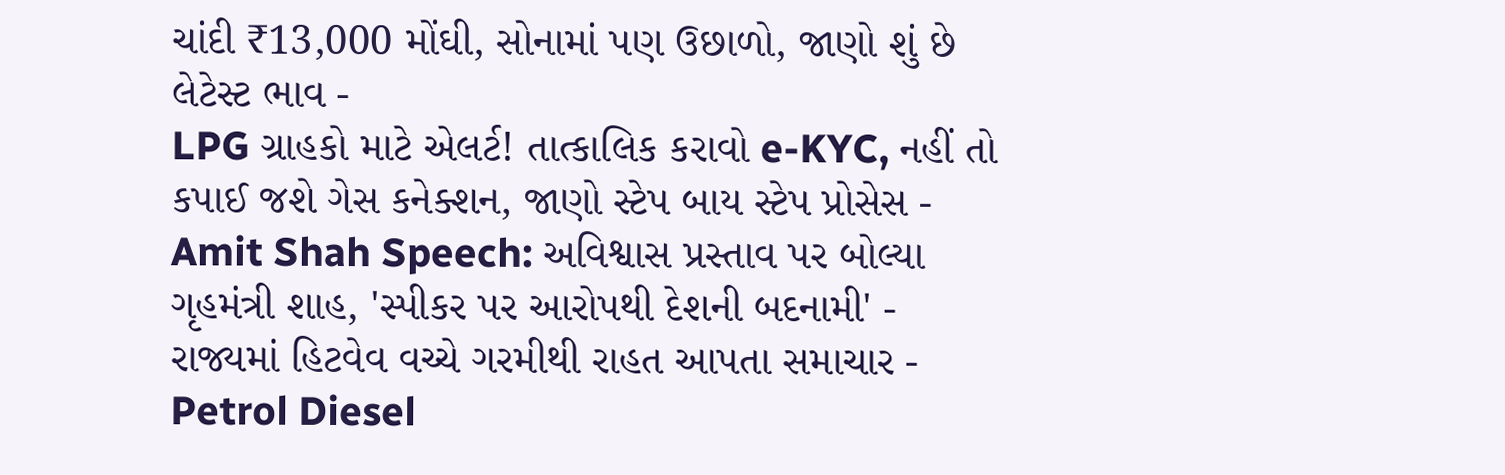ચાંદી ₹13,000 મોંઘી, સોનામાં પણ ઉછાળો, જાણો શું છે લેટેસ્ટ ભાવ -
LPG ગ્રાહકો માટે એલર્ટ! તાત્કાલિક કરાવો e-KYC, નહીં તો કપાઈ જશે ગેસ કનેક્શન, જાણો સ્ટેપ બાય સ્ટેપ પ્રોસેસ -
Amit Shah Speech: અવિશ્વાસ પ્રસ્તાવ પર બોલ્યા ગૃહમંત્રી શાહ, 'સ્પીકર પર આરોપથી દેશની બદનામી' -
રાજ્યમાં હિટવેવ વચ્ચે ગરમીથી રાહત આપતા સમાચાર -
Petrol Diesel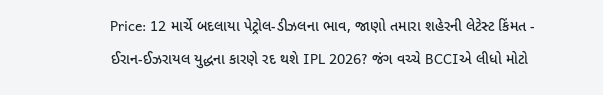Price: 12 માર્ચે બદલાયા પેટ્રોલ-ડીઝલના ભાવ, જાણો તમારા શહેરની લેટેસ્ટ કિંમત -
ઈરાન-ઈઝરાયલ યુદ્ધના કારણે રદ થશે IPL 2026? જંગ વચ્ચે BCCIએ લીધો મોટો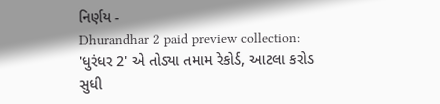નિર્ણય -
Dhurandhar 2 paid preview collection: 'ધુરંધર 2' એ તોડ્યા તમામ રેકોર્ડ, આટલા કરોડ સુધી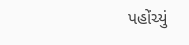પહોંચ્યું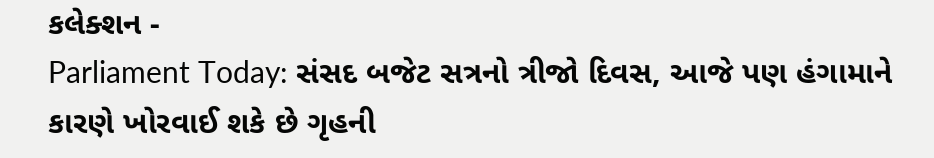કલેક્શન -
Parliament Today: સંસદ બજેટ સત્રનો ત્રીજો દિવસ, આજે પણ હંગામાને કારણે ખોરવાઈ શકે છે ગૃહની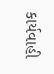કાર્યવાહી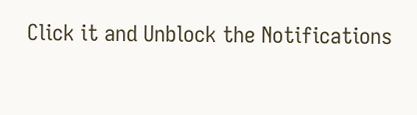Click it and Unblock the Notifications